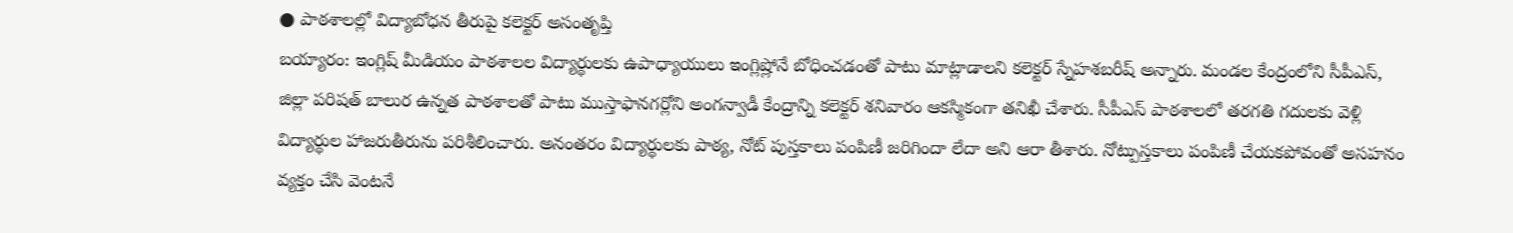● పాఠశాలల్లో విద్యాబోధన తీరుపై కలెక్టర్ అసంతృప్తి
బయ్యారం: ఇంగ్లిష్ మీడియం పాఠశాలల విద్యార్థులకు ఉపాధ్యాయులు ఇంగ్లిష్లోనే బోధించడంతో పాటు మాట్లాడాలని కలెక్టర్ స్నేహశబరీష్ అన్నారు. మండల కేంద్రంలోని సీపీఎస్, జిల్లా పరిషత్ బాలుర ఉన్నత పాఠశాలతో పాటు ముస్తాఫానగర్లోని అంగన్వాడీ కేంద్రాన్ని కలెక్టర్ శనివారం ఆకస్మికంగా తనిఖీ చేశారు. సీపీఎస్ పాఠశాలలో తరగతి గదులకు వెళ్లి విద్యార్థుల హాజరుతీరును పరిశీలించారు. అనంతరం విద్యార్థులకు పాఠ్య, నోట్ పుస్తకాలు పంపిణీ జరిగిందా లేదా అని ఆరా తీశారు. నోట్పుస్తకాలు పంపిణీ చేయకపోవంతో అసహనం వ్యక్తం చేసి వెంటనే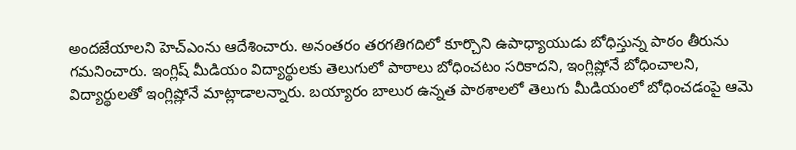అందజేయాలని హెచ్ఎంను ఆదేశించారు. అనంతరం తరగతిగదిలో కూర్చొని ఉపాధ్యాయుడు బోధిస్తున్న పాఠం తీరును గమనించారు. ఇంగ్లిష్ మీడియం విద్యార్థులకు తెలుగులో పాఠాలు బోధించటం సరికాదని, ఇంగ్లిష్లోనే బోధించాలని, విద్యార్థులతో ఇంగ్లిష్లోనే మాట్లాడాలన్నారు. బయ్యారం బాలుర ఉన్నత పాఠశాలలో తెలుగు మీడియంలో బోధించడంపై ఆమె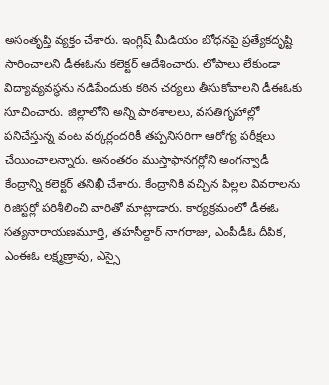అసంతృప్తి వ్యక్తం చేశారు. ఇంగ్లిష్ మీడియం బోధనపై ప్రత్యేకదృష్టి సారించాలని డీఈఓను కలెక్టర్ ఆదేశించారు. లోపాలు లేకుండా విద్యావ్యవస్థను నడిపేందుకు కఠిన చర్యలు తీసుకోవాలని డీఈఓకు సూచించారు. జిల్లాలోని అన్ని పాఠశాలలు, వసతిగృహాల్లో పనిచేస్తున్న వంట వర్కర్లందరికీ తప్పనిసరిగా ఆరోగ్య పరీక్షలు చేయించాలన్నారు. అనంతరం ముస్తాఫానగర్లోని అంగన్వాడీ కేంద్రాన్ని కలెక్టర్ తనిఖీ చేశారు. కేంద్రానికి వచ్చిన పిల్లల వివరాలను రిజిస్టర్లో పరిశీలించి వారితో మాట్లాడారు. కార్యక్రమంలో డీఈఓ సత్యనారాయణమూర్తి, తహసీల్దార్ నాగరాజు, ఎంపీడీఓ దీపిక, ఎంఈఓ లక్ష్మణ్రావు, ఎస్సై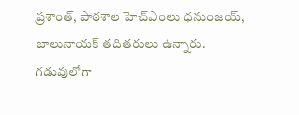ప్రశాంత్, పాఠశాల హెచ్ఎంలు ధనుంజయ్, బాలునాయక్ తదితరులు ఉన్నారు.
గడువులోగా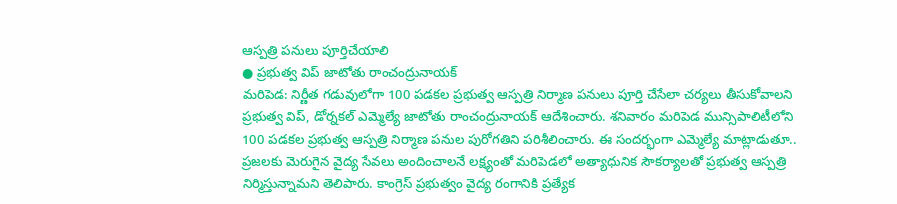ఆస్పత్రి పనులు పూర్తిచేయాలి
● ప్రభుత్వ విప్ జాటోతు రాంచంద్రునాయక్
మరిపెడ: నిర్ణీత గడువులోగా 100 పడకల ప్రభుత్వ ఆస్పత్రి నిర్మాణ పనులు పూర్తి చేసేలా చర్యలు తీసుకోవాలని ప్రభుత్వ విప్, డోర్నకల్ ఎమ్మెల్యే జాటోతు రాంచంద్రునాయక్ ఆదేశించారు. శనివారం మరిపెడ మున్సిపాలిటీలోని 100 పడకల ప్రభుత్వ ఆస్పత్రి నిర్మాణ పనుల పురోగతిని పరిశీలించారు. ఈ సందర్భంగా ఎమ్మెల్యే మాట్లాడుతూ.. ప్రజలకు మెరుగైన వైద్య సేవలు అందించాలనే లక్ష్యంతో మరిపెడలో అత్యాధునిక సౌకర్యాలతో ప్రభుత్వ ఆస్పత్రి నిర్మిస్తున్నామని తెలిపారు. కాంగ్రెస్ ప్రభుత్వం వైద్య రంగానికి ప్రత్యేక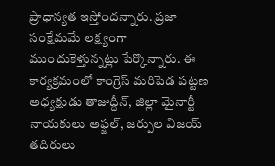ప్రాధాన్యత ఇస్తోందన్నారు. ప్రజా సంక్షేమమే లక్ష్యంగా ముందుకెళ్తున్నట్లు పేర్కొన్నారు. ఈ కార్యక్రమంలో కాంగ్రెస్ మరిపెడ పట్టణ అధ్యక్షుడు తాజుద్దీన్, జిల్లా మైనార్టీ నాయకులు అఫ్జల్, జర్పుల విజయ్ తదిరులు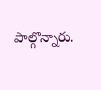పాల్గొన్నారు.